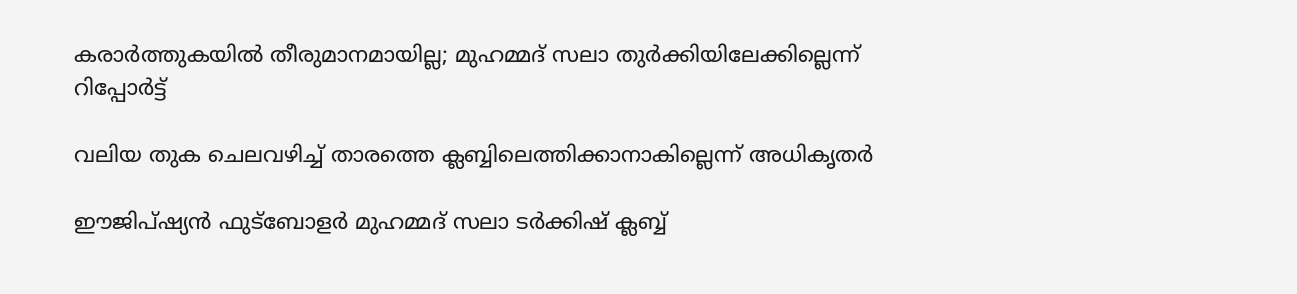കരാര്‍ത്തുകയില്‍ തീരുമാനമായില്ല; മുഹമ്മദ് സലാ തുര്‍ക്കിയിലേക്കില്ലെന്ന് റിപ്പോര്‍ട്ട്

വലിയ തുക ചെലവഴിച്ച് താരത്തെ ക്ലബ്ബിലെത്തിക്കാനാകില്ലെന്ന് അധികൃതര്‍

ഈജിപ്ഷ്യന്‍ ഫുട്‌ബോളര്‍ മുഹമ്മദ് സലാ ടര്‍ക്കിഷ് ക്ലബ്ബ്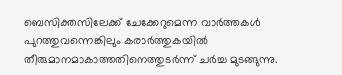ബെസിക്തസിലേക്ക് ചേക്കേറുമെന്ന വാര്‍ത്തകള്‍ പുറത്തുവന്നെങ്കിലും കരാര്‍ത്തുകയില്‍ തീരുമാനമാകാത്തതിനെത്തുടര്‍ന്ന് ചര്‍ച്ച മുടങ്ങുന്നു.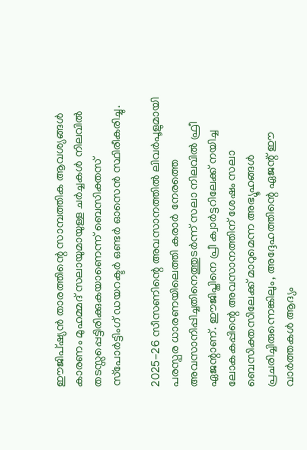ഈജിപ്ഷ്യന്‍ താരത്തിന്റെ സാമ്പത്തിക ആവശ്യങ്ങള്‍ കാരണം മുഹമ്മദ് സലായുമായുള്ള ചര്‍ച്ചകള്‍ നിലവില്‍ തടസ്സപ്പെട്ടിരിക്കുകയാണെന്ന് ബെസിക്തസ് സ്‌പോര്‍ട്ടിംഗ് ഡയറക്ടര്‍ ഒണ്ടര്‍ ഓസെന്‍ സ്ഥിരീകരിച്ചു.

2025-26 സീസണിന്റെ അവസാനത്തില്‍ ലിവര്‍പൂളുമായി പരസ്പര ധാരണയിലെത്തി കരാര്‍ നേരത്തെ അവസാനിപ്പിച്ചതിനെത്തുടര്‍ന്ന് സലാ നിലവില്‍ ഫ്രീ ഏജന്റാണ്. ഈജിപ്തിനെ പ്രീ ക്വാര്‍ട്ടറിലേക്ക് നയിച്ച ലോകകപ്പിന്റെ അവസാനത്തിന് ശേഷം സലാ ബെസിക്തസിലേക്ക് മാറുമെന്ന അഭ്യൂഹങ്ങള്‍ പ്രചരിച്ചിരുന്നെങ്കിലും, അദ്ദേഹത്തിന്റെ ഏജന്റ് ഈ വാര്‍ത്തകള്‍ ആദ്യം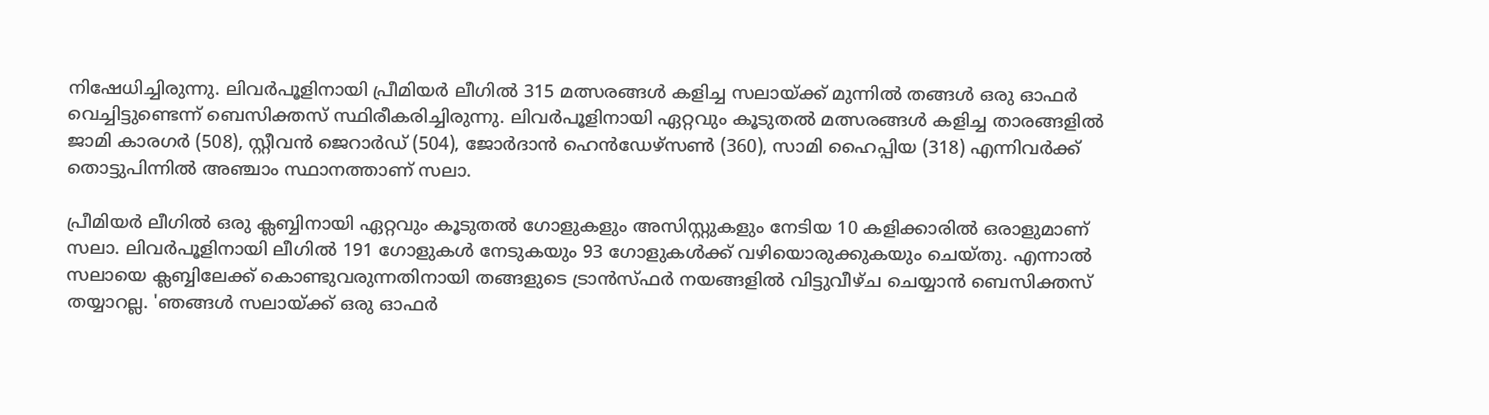നിഷേധിച്ചിരുന്നു. ലിവര്‍പൂളിനായി പ്രീമിയര്‍ ലീഗില്‍ 315 മത്സരങ്ങള്‍ കളിച്ച സലായ്ക്ക് മുന്നില്‍ തങ്ങള്‍ ഒരു ഓഫര്‍ വെച്ചിട്ടുണ്ടെന്ന് ബെസിക്തസ് സ്ഥിരീകരിച്ചിരുന്നു. ലിവര്‍പൂളിനായി ഏറ്റവും കൂടുതല്‍ മത്സരങ്ങള്‍ കളിച്ച താരങ്ങളില്‍ ജാമി കാരഗര്‍ (508), സ്റ്റീവന്‍ ജെറാര്‍ഡ് (504), ജോര്‍ദാന്‍ ഹെന്‍ഡേഴ്സണ്‍ (360), സാമി ഹൈപ്പിയ (318) എന്നിവര്‍ക്ക് തൊട്ടുപിന്നില്‍ അഞ്ചാം സ്ഥാനത്താണ് സലാ.

പ്രീമിയര്‍ ലീഗില്‍ ഒരു ക്ലബ്ബിനായി ഏറ്റവും കൂടുതല്‍ ഗോളുകളും അസിസ്റ്റുകളും നേടിയ 10 കളിക്കാരില്‍ ഒരാളുമാണ് സലാ. ലിവര്‍പൂളിനായി ലീഗില്‍ 191 ഗോളുകള്‍ നേടുകയും 93 ഗോളുകള്‍ക്ക് വഴിയൊരുക്കുകയും ചെയ്തു. എന്നാല്‍ സലായെ ക്ലബ്ബിലേക്ക് കൊണ്ടുവരുന്നതിനായി തങ്ങളുടെ ട്രാന്‍സ്ഫര്‍ നയങ്ങളില്‍ വിട്ടുവീഴ്ച ചെയ്യാന്‍ ബെസിക്തസ് തയ്യാറല്ല. 'ഞങ്ങള്‍ സലായ്ക്ക് ഒരു ഓഫര്‍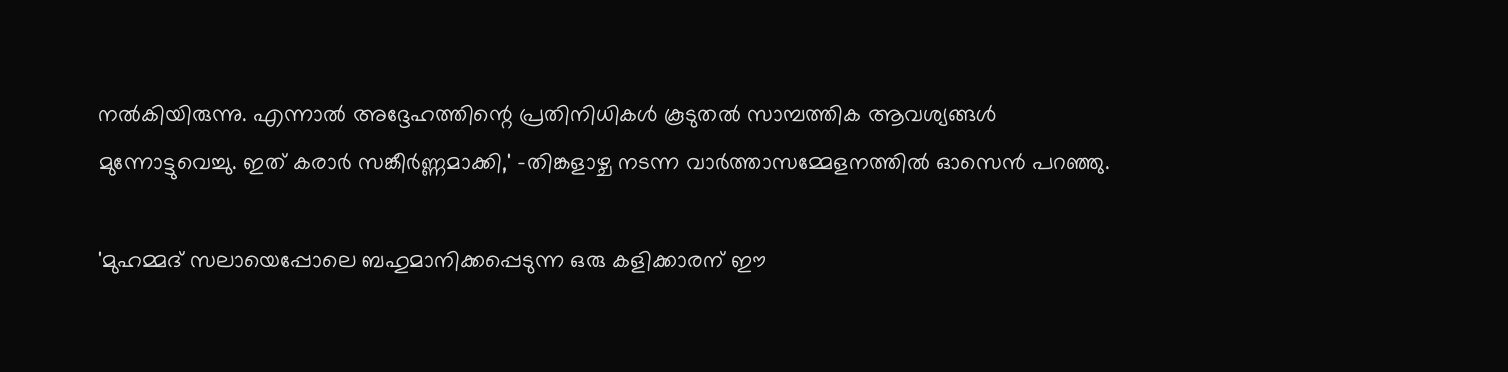നല്‍കിയിരുന്നു. എന്നാല്‍ അദ്ദേഹത്തിന്റെ പ്രതിനിധികള്‍ കൂടുതല്‍ സാമ്പത്തിക ആവശ്യങ്ങള്‍ മുന്നോട്ടുവെച്ചു. ഇത് കരാര്‍ സങ്കീര്‍ണ്ണമാക്കി,' -തിങ്കളാഴ്ച നടന്ന വാര്‍ത്താസമ്മേളനത്തില്‍ ഓസെന്‍ പറഞ്ഞു.

'മുഹമ്മദ് സലായെപ്പോലെ ബഹുമാനിക്കപ്പെടുന്ന ഒരു കളിക്കാരന് ഈ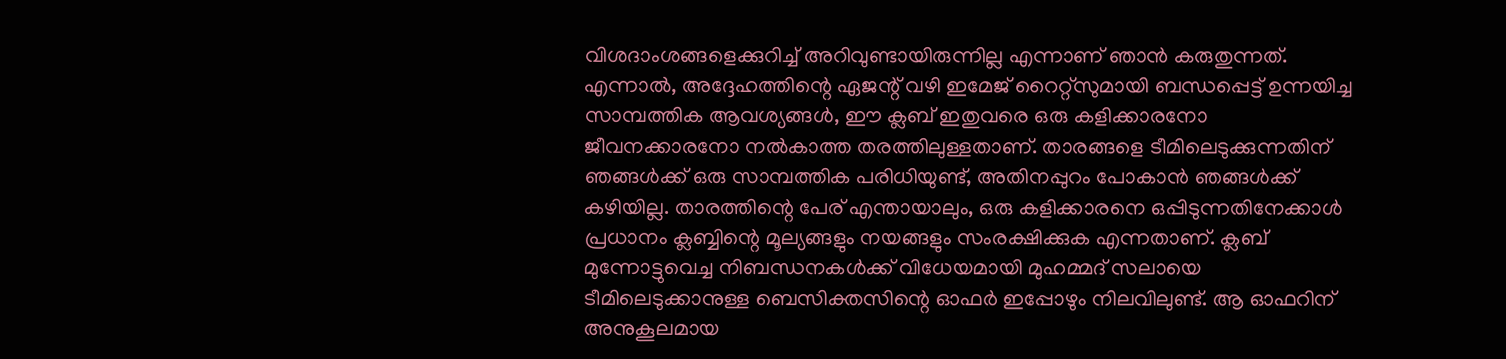വിശദാംശങ്ങളെക്കുറിച്ച് അറിവുണ്ടായിരുന്നില്ല എന്നാണ് ഞാന്‍ കരുതുന്നത്. എന്നാല്‍, അദ്ദേഹത്തിന്റെ ഏജന്റ് വഴി ഇമേജ് റൈറ്റ്സുമായി ബന്ധപ്പെട്ട് ഉന്നയിച്ച സാമ്പത്തിക ആവശ്യങ്ങള്‍, ഈ ക്ലബ് ഇതുവരെ ഒരു കളിക്കാരനോ ജീവനക്കാരനോ നല്‍കാത്ത തരത്തിലുള്ളതാണ്. താരങ്ങളെ ടീമിലെടുക്കുന്നതിന് ഞങ്ങള്‍ക്ക് ഒരു സാമ്പത്തിക പരിധിയുണ്ട്, അതിനപ്പുറം പോകാന്‍ ഞങ്ങള്‍ക്ക് കഴിയില്ല. താരത്തിന്റെ പേര് എന്തായാലും, ഒരു കളിക്കാരനെ ഒപ്പിടുന്നതിനേക്കാള്‍ പ്രധാനം ക്ലബ്ബിന്റെ മൂല്യങ്ങളും നയങ്ങളും സംരക്ഷിക്കുക എന്നതാണ്. ക്ലബ് മുന്നോട്ടുവെച്ച നിബന്ധനകള്‍ക്ക് വിധേയമായി മുഹമ്മദ് സലായെ ടീമിലെടുക്കാനുള്ള ബെസിക്തസിന്റെ ഓഫര്‍ ഇപ്പോഴും നിലവിലുണ്ട്. ആ ഓഫറിന് അനുകൂലമായ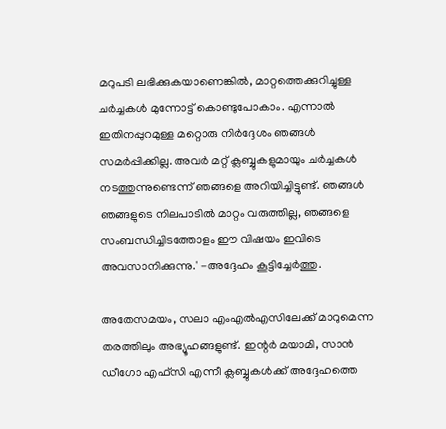മറുപടി ലഭിക്കുകയാണെങ്കില്‍, മാറ്റത്തെക്കുറിച്ചുള്ള ചര്‍ച്ചകള്‍ മുന്നോട്ട് കൊണ്ടുപോകാം. എന്നാല്‍ ഇതിനപ്പുറമുള്ള മറ്റൊരു നിര്‍ദ്ദേശം ഞങ്ങള്‍ സമര്‍പ്പിക്കില്ല. അവര്‍ മറ്റ് ക്ലബ്ബുകളുമായും ചര്‍ച്ചകള്‍ നടത്തുന്നുണ്ടെന്ന് ഞങ്ങളെ അറിയിച്ചിട്ടുണ്ട്. ഞങ്ങള്‍ ഞങ്ങളുടെ നിലപാടില്‍ മാറ്റം വരുത്തില്ല, ഞങ്ങളെ സംബന്ധിച്ചിടത്തോളം ഈ വിഷയം ഇവിടെ അവസാനിക്കുന്നു.' -അദ്ദേഹം കൂട്ടിച്ചേര്‍ത്തു.

അതേസമയം, സലാ എംഎല്‍എസിലേക്ക് മാറുമെന്ന തരത്തിലും അഭ്യൂഹങ്ങളുണ്ട്. ഇന്റര്‍ മയാമി, സാന്‍ ഡീഗോ എഫ്സി എന്നീ ക്ലബ്ബുകള്‍ക്ക് അദ്ദേഹത്തെ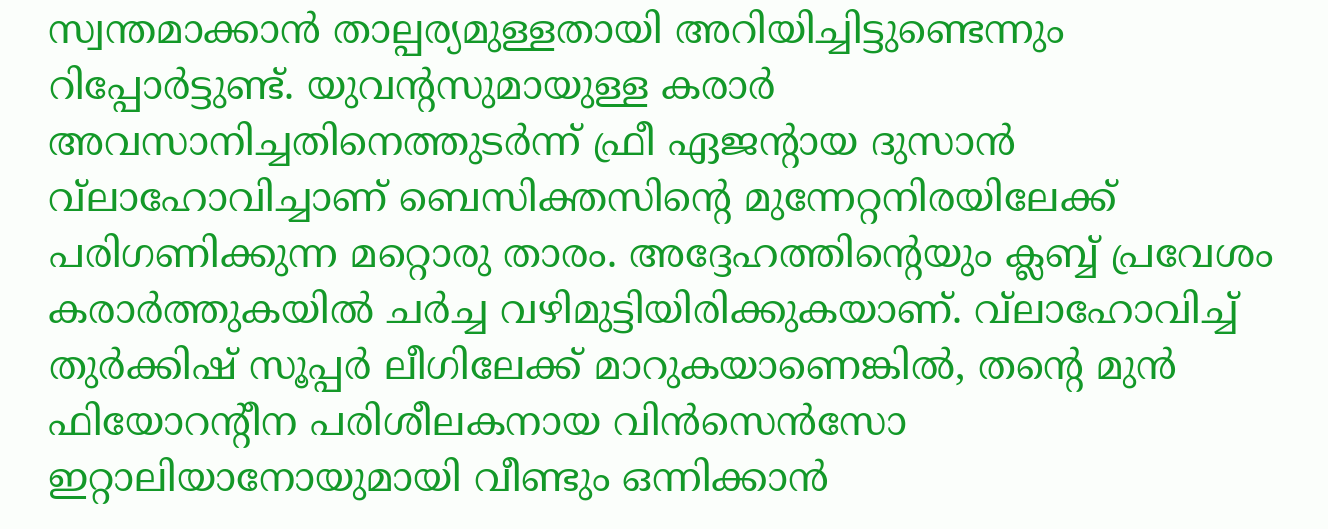സ്വന്തമാക്കാന്‍ താല്പര്യമുള്ളതായി അറിയിച്ചിട്ടുണ്ടെന്നും റിപ്പോര്‍ട്ടുണ്ട്. യുവന്റസുമായുള്ള കരാര്‍ അവസാനിച്ചതിനെത്തുടര്‍ന്ന് ഫ്രീ ഏജന്റായ ദുസാന്‍ വ്‌ലാഹോവിച്ചാണ് ബെസിക്തസിന്റെ മുന്നേറ്റനിരയിലേക്ക് പരിഗണിക്കുന്ന മറ്റൊരു താരം. അദ്ദേഹത്തിന്റെയും ക്ലബ്ബ് പ്രവേശം കരാര്‍ത്തുകയില്‍ ചര്‍ച്ച വഴിമുട്ടിയിരിക്കുകയാണ്. വ്‌ലാഹോവിച്ച് തുര്‍ക്കിഷ് സൂപ്പര്‍ ലീഗിലേക്ക് മാറുകയാണെങ്കില്‍, തന്റെ മുന്‍ ഫിയോറന്റീന പരിശീലകനായ വിന്‍സെന്‍സോ ഇറ്റാലിയാനോയുമായി വീണ്ടും ഒന്നിക്കാന്‍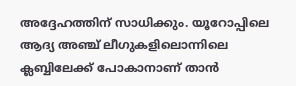അദ്ദേഹത്തിന് സാധിക്കും. യൂറോപ്പിലെ ആദ്യ അഞ്ച് ലീഗുകളിലൊന്നിലെ ക്ലബ്ബിലേക്ക് പോകാനാണ് താന്‍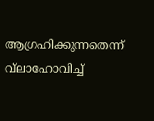ആഗ്രഹിക്കുന്നതെന്ന് വ്‌ലാഹോവിച്ച്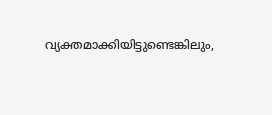വ്യക്തമാക്കിയിട്ടുണ്ടെങ്കിലും,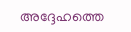അദ്ദേഹത്തെ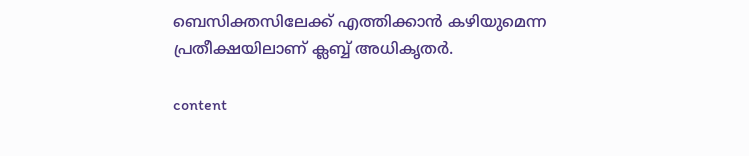ബെസിക്തസിലേക്ക് എത്തിക്കാന്‍ കഴിയുമെന്ന പ്രതീക്ഷയിലാണ് ക്ലബ്ബ് അധികൃതര്‍.

content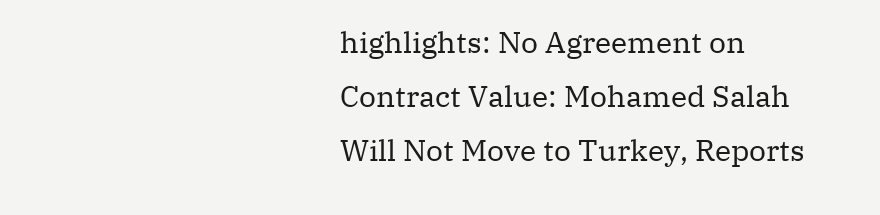highlights: No Agreement on Contract Value: Mohamed Salah Will Not Move to Turkey, Reports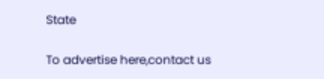State

To advertise here,contact us